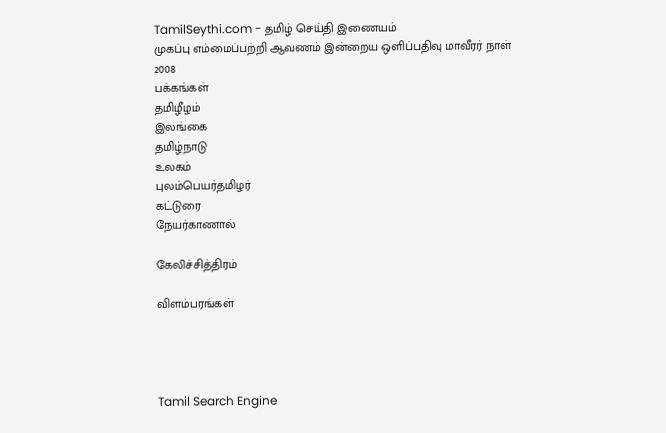TamilSeythi.com - தமிழ் செய்தி இணையம்
முகப்பு எம்மைப்பற்றி ஆவணம் இன்றைய ஒளிப்பதிவு மாவீரர் நாள் 2008
பக்கங்கள்
தமிழீழம்
இலங்கை
தமிழ்நாடு
உலகம்
புலம்பெயர்தமிழர்
கட்டுரை
நேயர்காணால்

கேலிச்சித்திரம்

விளம்பரங்கள்




Tamil Search Engine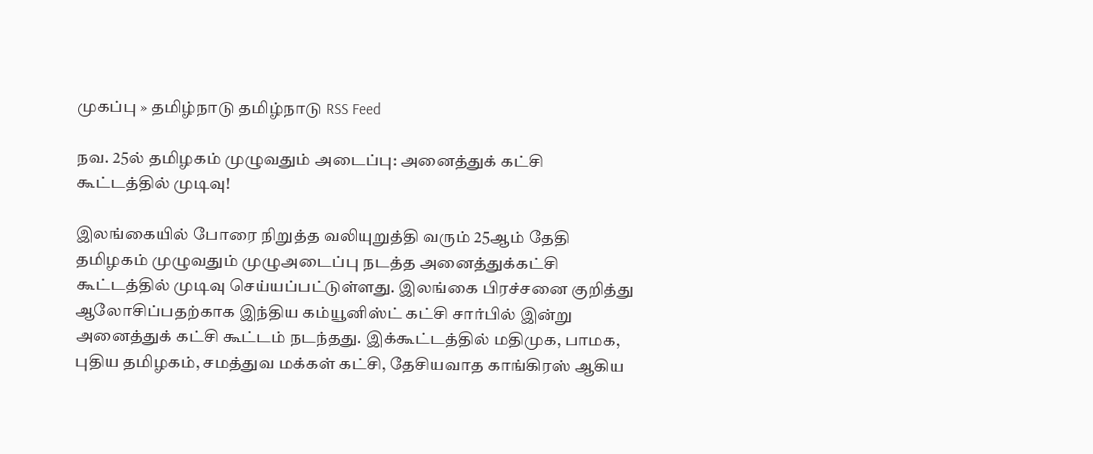முகப்பு » தமிழ்நாடு தமிழ்நாடு RSS Feed

நவ. 25ல் தமிழகம் முழுவதும் அடைப்பு: அனைத்துக் கட்சி கூட்டத்தில் முடிவு!

இலங்கையில் போரை நிறுத்த வலியுறுத்தி வரும் 25ஆம் தேதி தமிழகம் முழுவதும் முழுஅடைப்பு நடத்த அனைத்துக்கட்சி கூட்டத்தில் முடிவு செய்யப்பட்டுள்ளது. இலங்கை பிரச்சனை குறித்து ஆலோசிப்பதற்காக இந்திய கம்யூனிஸ்ட் கட்சி சார்பில் இன்று அனைத்துக் கட்சி கூட்டம் நடந்தது. இக்கூட்டத்தில் மதிமுக, பாமக, புதிய தமிழகம், சமத்துவ மக்கள் கட்சி, தேசியவாத காங்கிரஸ் ஆகிய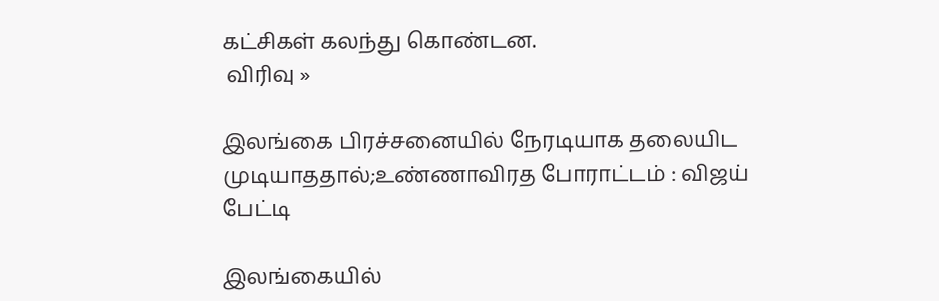கட்சிகள் கலந்து கொண்டன.
 விரிவு »

இலங்கை பிரச்சனையில் நேரடியாக தலையிட முடியாததால்;உண்ணாவிரத போராட்டம் : விஜய் பேட்டி

இலங்கையில்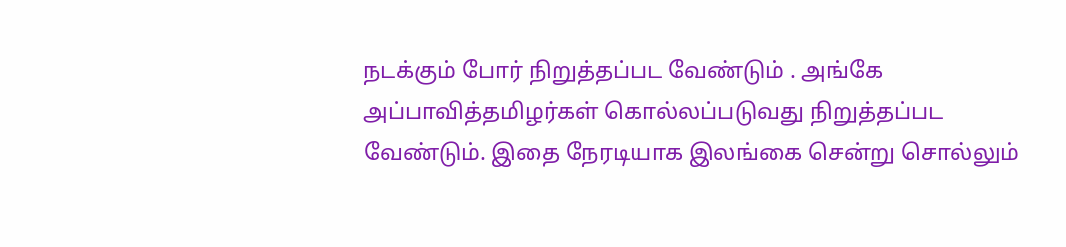நடக்கும் போர் நிறுத்தப்பட வேண்டும் . அங்கே அப்பாவித்தமிழர்கள் கொல்லப்படுவது நிறுத்தப்பட வேண்டும். இதை நேரடியாக இலங்கை சென்று சொல்லும்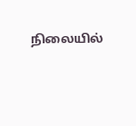நிலையில்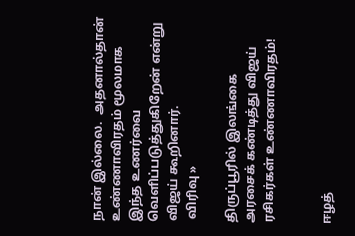நான் இல்லை.  அதனால்தான் உண்ணாவிரதம் மூலமாக இந்த உணர்வை வெளிப்படுத்துகிறேன் என்று விஜய் கூறினார்.
 விரிவு »

திருப்பூரில் இலங்கை அரசைக் கண்டித்து விஜய் ரசிகர்கள் உண்ணாவிரதம்!


ஈழத்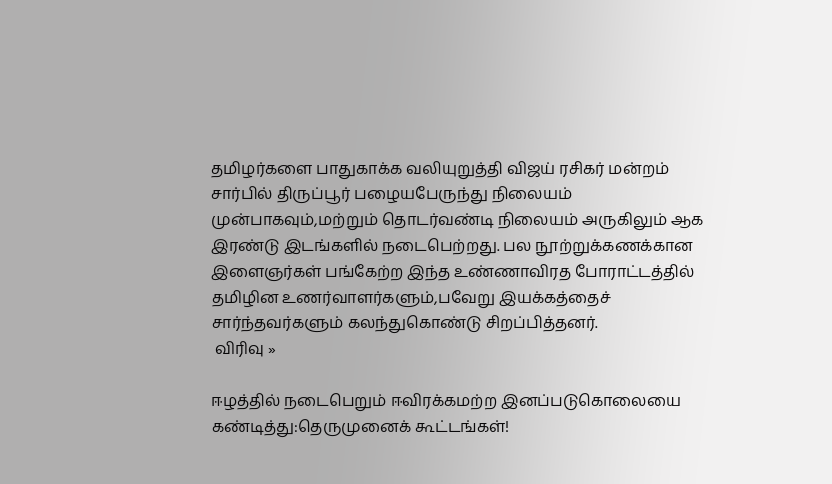தமிழர்களை பாதுகாக்க வலியுறுத்தி விஜய் ரசிகர் மன்றம் சார்பில் திருப்பூர் பழையபேருந்து நிலையம் முன்பாகவும்,மற்றும் தொடர்வண்டி நிலையம் அருகிலும் ஆக இரண்டு இடங்களில் நடைபெற்றது. பல நூற்றுக்கணக்கான இளைஞர்கள் பங்கேற்ற இந்த உண்ணாவிரத போராட்டத்தில் தமிழின உணர்வாளர்களும்,பவேறு இயக்கத்தைச் சார்ந்தவர்களும் கலந்துகொண்டு சிறப்பித்தனர்.
 விரிவு »

ஈழத்தில் நடைபெறும் ஈவிரக்கமற்ற இனப்படுகொலையை கண்டித்து:தெருமுனைக் கூட்டங்கள்!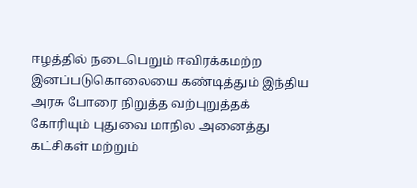ஈழத்தில் நடைபெறும் ஈவிரக்கமற்ற இனப்படுகொலையை கண்டித்தும் இந்திய அரசு போரை நிறுத்த வற்புறுத்தக் கோரியும் புதுவை மாநில அனைத்து கட்சிகள் மற்றும்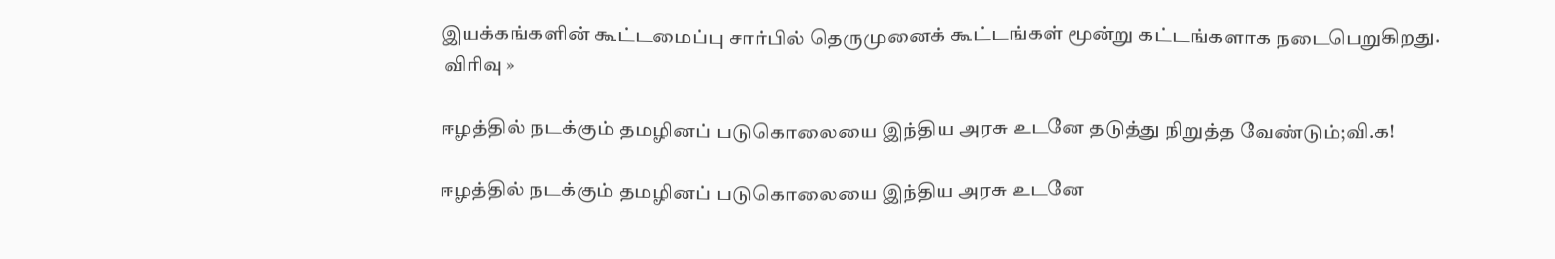இயக்கங்களின் கூட்டமைப்பு சார்பில் தெருமுனைக் கூட்டங்கள் மூன்று கட்டங்களாக நடைபெறுகிறது.
 விரிவு »

ஈழத்தில் நடக்கும் தமழினப் படுகொலையை இந்திய அரசு உடனே தடுத்து நிறுத்த வேண்டும்;வி.க!

ஈழத்தில் நடக்கும் தமழினப் படுகொலையை இந்திய அரசு உடனே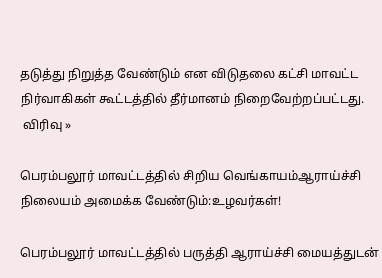தடுத்து நிறுத்த வேண்டும் என விடுதலை கட்சி மாவட்ட நிர்வாகிகள் கூட்டத்தில் தீர்மானம் நிறைவேற்றப்பட்டது.
 விரிவு »

பெரம்பலூர் மாவட்டத்தில் சிறிய வெங்காயம்ஆராய்ச்சி நிலையம் அமைக்க வேண்டும்:உழவர்கள்!

பெரம்பலூர் மாவட்டத்தில் பருத்தி ஆராய்ச்சி மையத்துடன்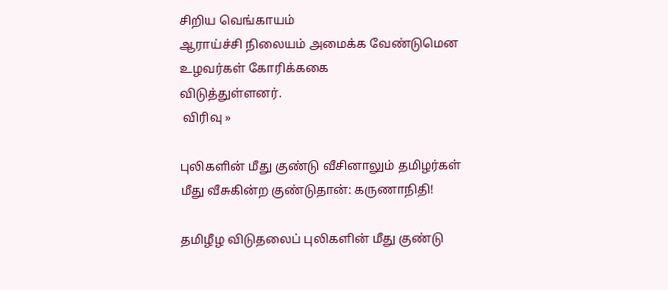சிறிய வெங்காயம்
ஆராய்ச்சி நிலையம் அமைக்க வேண்டுமென உழவர்கள் கோரிக்ககை
விடுத்துள்ளனர்.
 விரிவு »

புலிகளின் மீது குண்டு வீசினாலும் தமிழர்கள் மீது வீசுகின்ற குண்டுதான்: கருணாநிதி!

தமிழீழ விடுதலைப் புலிகளின் மீது குண்டு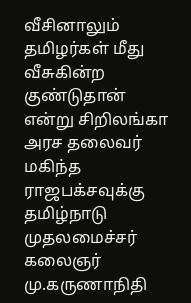வீசினாலும் தமிழர்கள் மீது வீசுகின்ற குண்டுதான் என்று சிறிலங்கா அரச தலைவர் மகிந்த ராஜபக்சவுக்கு தமிழ்நாடு முதலமைச்சர் கலைஞர் மு.கருணாநிதி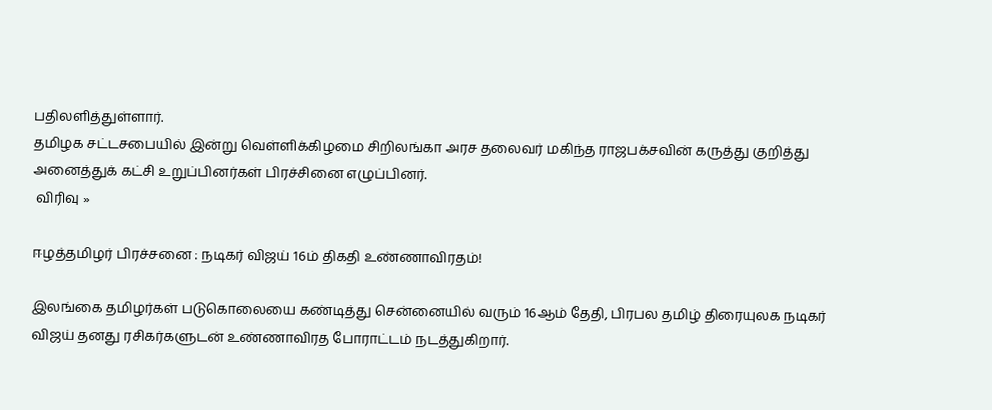பதிலளித்துள்ளார்.
தமிழக சட்டசபையில் இன்று வெள்ளிக்கிழமை சிறிலங்கா அரச தலைவர் மகிந்த ராஜபக்சவின் கருத்து குறித்து அனைத்துக் கட்சி உறுப்பினர்கள் பிரச்சினை எழுப்பினர்.
 விரிவு »

ஈழத்த‌மிழ‌ர் ‌பிர‌ச்சனை : நடிக‌ர் ‌விஜ‌ய் 16ம் திகதி உ‌ண்ணா‌விரத‌ம்!

இலங்கை தமிழர்க‌ள் படுகொலையை க‌‌ண்டி‌த்து சென்னையில் வரு‌ம் 16ஆ‌ம் தேதி, பிரபல த‌மி‌ழ் ‌திரையுலக நடிகர் விஜய் தனது ரசிகர்களுடன் உண்ணாவிரத போரா‌ட்ட‌ம் நட‌த்து‌கிறா‌ர்.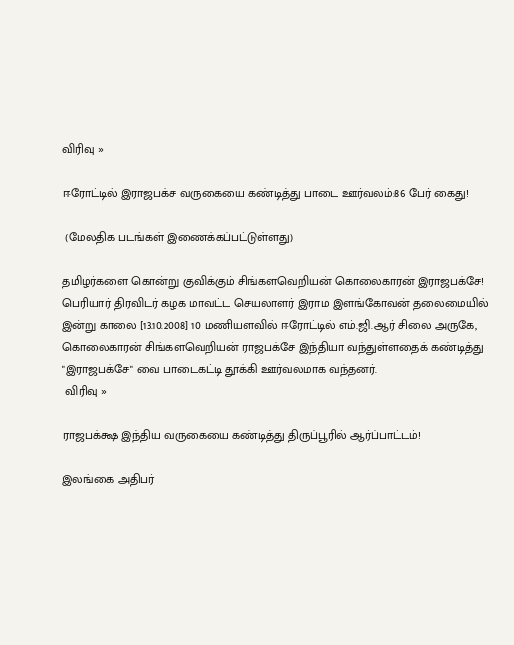விரிவு »

ஈரோட்டில் இராஜபக்ச வருகையை கண்டித்து பாடை ஊர்வலம்:86 பேர் கைது!

 (மேலதிக படங்கள் இணைக்கப்பட்டுள்ளது)

தமிழர்களை கொன்று குவிக்கும் சிங்களவெறியன் கொலைகாரன் இராஜபக்சே!
பெரியார் திரவிடர் கழக மாவட்ட செயலாளர் இராம இளங்கோவன் தலைமையில் இன்று காலை [13.10.2008] 10 மணியளவில் ஈரோட்டில் எம்.ஜி.ஆர் சிலை அருகே, கொலைகாரன் சிங்களவெறியன் ராஜபக்சே இந்தியா வந்துள்ளதைக் கண்டித்து "இராஜபக்சே" வை பாடைகட்டி தூக்கி ஊர்வலமாக வந்தனர்.
 விரிவு »

ராஜபக்க்ஷ இந்திய வருகையை கண்டித்து திருப்பூரில் ஆர்ப்பாட்டம்!

இலங்கை அதிபர்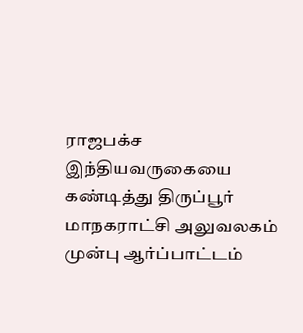ராஜபக்ச இந்தியவருகையை கண்டித்து திருப்பூர் மாநகராட்சி அலுவலகம் முன்பு ஆர்ப்பாட்டம்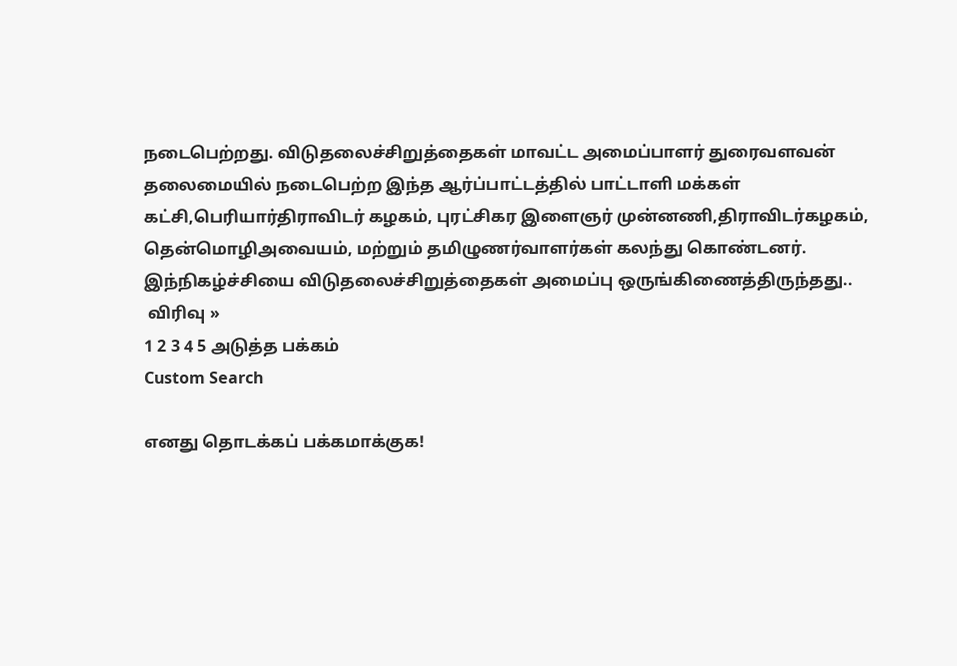நடைபெற்றது. விடுதலைச்சிறுத்தைகள் மாவட்ட அமைப்பாளர் துரைவளவன் தலைமையில் நடைபெற்ற இந்த ஆர்ப்பாட்டத்தில் பாட்டாளி மக்கள் கட்சி,பெரியார்திராவிடர் கழகம், புரட்சிகர இளைஞர் முன்னணி,திராவிடர்கழகம், தென்மொழிஅவையம், மற்றும் தமிழுணர்வாளர்கள் கலந்து கொண்டனர். இந்நிகழ்ச்சியை விடுதலைச்சிறுத்தைகள் அமைப்பு ஒருங்கிணைத்திருந்தது..
 விரிவு »
1 2 3 4 5 அடுத்த பக்கம்
Custom Search

எனது தொடக்கப் பக்கமாக்குக!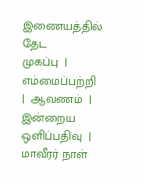இணையத்தில் தேட
முகப்பு  |  எம்மைப்பற்றி  |  ஆவணம்  |  இன்றைய ஒளிப்பதிவு  |  மாவீரர் நாள்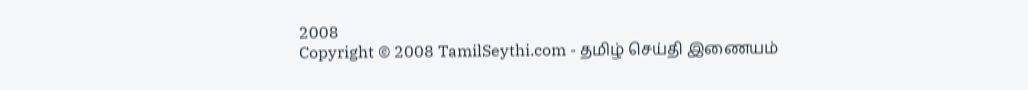2008
Copyright © 2008 TamilSeythi.com - தமிழ் செய்தி இணையம்